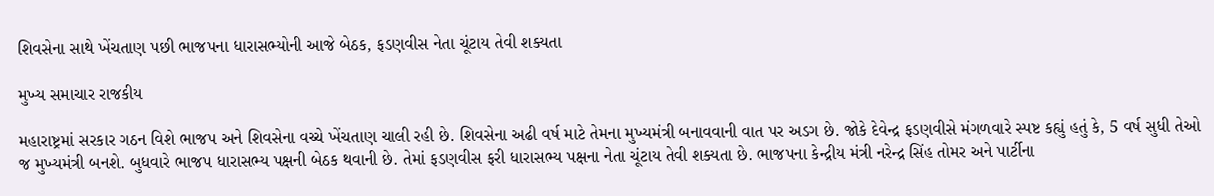શિવસેના સાથે ખેંચતાણ પછી ભાજપના ધારાસભ્યોની આજે બેઠક, ફડણવીસ નેતા ચૂંટાય તેવી શક્યતા

મુખ્ય સમાચાર રાજકીય

મહારાષ્ટ્રમાં સરકાર ગઠન વિશે ભાજપ અને શિવસેના વચ્ચે ખેંચતાણ ચાલી રહી છે. શિવસેના અઢી વર્ષ માટે તેમના મુખ્યમંત્રી બનાવવાની વાત પર અડગ છે. જોકે દેવેન્દ્ર ફડણવીસે મંગળવારે સ્પષ્ટ કહ્યું હતું કે, 5 વર્ષ સુધી તેઓ જ મુખ્યમંત્રી બનશે. બુધવારે ભાજપ ધારાસભ્ય પક્ષની બેઠક થવાની છે. તેમાં ફડણવીસ ફરી ધારાસભ્ય પક્ષના નેતા ચૂંટાય તેવી શક્યતા છે. ભાજપના કેન્દ્રીય મંત્રી નરેન્દ્ર સિંહ તોમર અને પાર્ટીના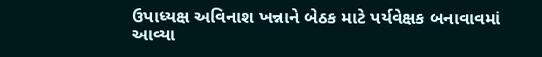ઉપાધ્યક્ષ અવિનાશ ખન્નાને બેઠક માટે પર્યવેક્ષક બનાવાવમાં આવ્યા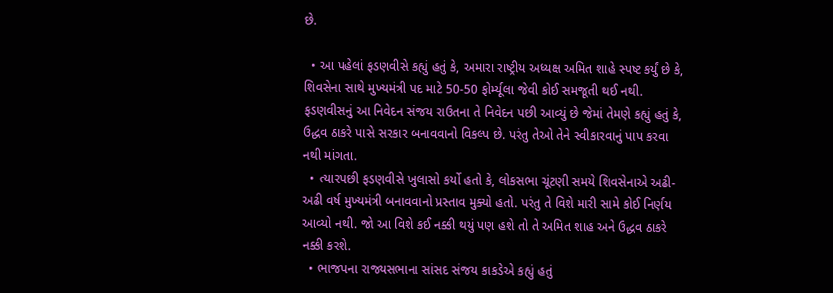છે.

  • આ પહેલાં ફડણવીસે કહ્યું હતું કે, અમારા રાષ્ટ્રીય અધ્યક્ષ અમિત શાહે સ્પષ્ટ કર્યું છે કે, શિવસેના સાથે મુખ્યમંત્રી પદ માટે 50-50 ફોર્મ્યૂલા જેવી કોઈ સમજૂતી થઈ નથી. ફડણવીસનું આ નિવેદન સંજય રાઉતના તે નિવેદન પછી આવ્યું છે જેમાં તેમણે કહ્યું હતું કે, ઉદ્ધવ ઠાકરે પાસે સરકાર બનાવવાનો વિકલ્પ છે. પરંતુ તેઓ તેને સ્વીકારવાનું પાપ કરવા નથી માંગતા.
  • ત્યારપછી ફડણવીસે ખુલાસો કર્યો હતો કે, લોકસભા ચૂંટણી સમયે શિવસેનાએ અઢી-અઢી વર્ષ મુખ્યમંત્રી બનાવવાનો પ્રસ્તાવ મુક્યો હતો. પરંતુ તે વિશે મારી સામે કોઈ નિર્ણય આવ્યો નથી. જો આ વિશે કઈ નક્કી થયું પણ હશે તો તે અમિત શાહ અને ઉદ્ધવ ઠાકરે નક્કી કરશે.
  • ભાજપના રાજ્યસભાના સાંસદ સંજય કાકડેએ કહ્યું હતું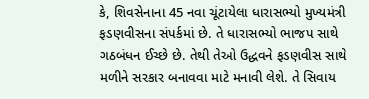કે, શિવસેનાના 45 નવા ચૂંટાયેલા ધારાસભ્યો મુખ્યમંત્રી ફડણવીસના સંપર્કમાં છે. તે ધારાસભ્યો ભાજપ સાથે ગઠબંધન ઈચ્છે છે. તેથી તેઓ ઉદ્ધવને ફડણવીસ સાથે મળીને સરકાર બનાવવા માટે મનાવી લેશે. તે સિવાય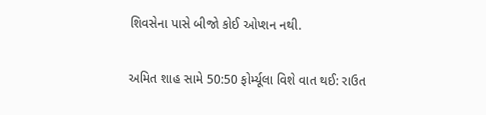શિવસેના પાસે બીજો કોઈ ઓપ્શન નથી.

અમિત શાહ સામે 50:50 ફોર્મ્યૂલા વિશે વાત થઈ: રાઉત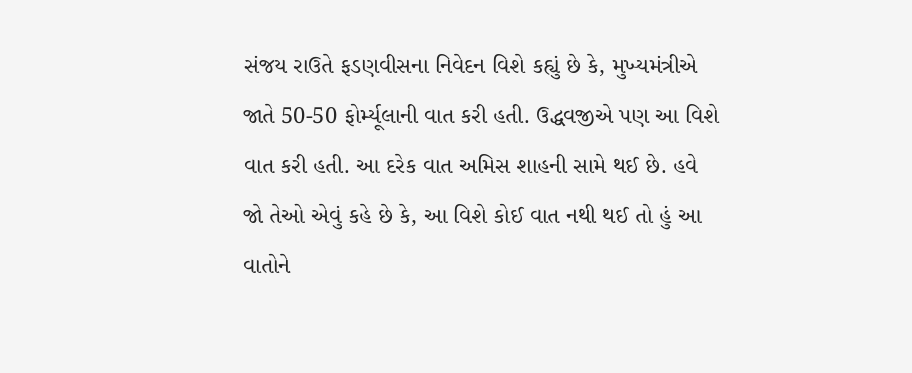સંજય રાઉતે ફડણવીસના નિવેદન વિશે કહ્યું છે કે, મુખ્યમંત્રીએ જાતે 50-50 ફોર્મ્યૂલાની વાત કરી હતી. ઉદ્ધવજીએ પણ આ વિશે વાત કરી હતી. આ દરેક વાત અમિસ શાહની સામે થઈ છે. હવે જો તેઓ એવું કહે છે કે, આ વિશે કોઈ વાત નથી થઈ તો હું આ વાતોને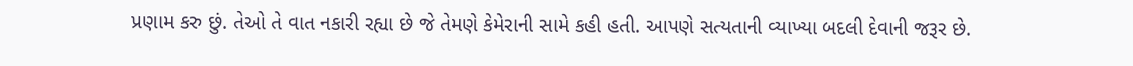પ્રણામ કરુ છું. તેઓ તે વાત નકારી રહ્યા છે જે તેમણે કેમેરાની સામે કહી હતી. આપણે સત્યતાની વ્યાખ્યા બદલી દેવાની જરૂર છે.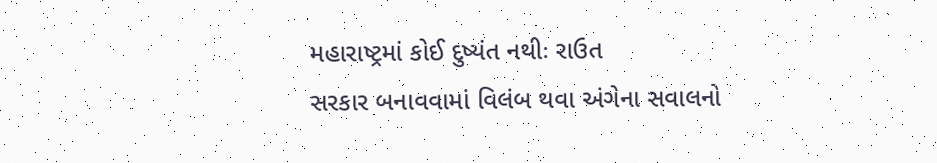મહારાષ્ટ્રમાં કોઈ દુષ્યંત નથીઃ રાઉત
સરકાર બનાવવામાં વિલંબ થવા અંગેના સવાલનો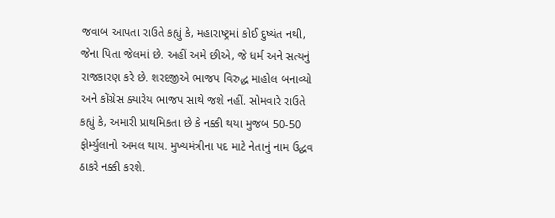જવાબ આપતા રાઉતે કહ્યું કે, મહારાષ્ટ્રમાં કોઈ દુષ્યંત નથી, જેના પિતા જેલમાં છે. અહીં અમે છીએ, જે ધર્મ અને સત્યનું રાજકારણ કરે છે. શરદજીએ ભાજપ વિરુદ્ધ માહોલ બનાવ્યો અને કોંગ્રેસ ક્યારેય ભાજપ સાથે જશે નહીં. સોમવારે રાઉતે કહ્યું કે, અમારી પ્રાથમિકતા છે કે નક્કી થયા મુજબ 50-50 ફોર્મ્યુલાનો અમલ થાય. મુખ્યમંત્રીના પદ માટે નેતાનું નામ ઉદ્ધવ ઠાકરે નક્કી કરશે.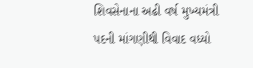શિવસેનાના અઢી વર્ષ મુખ્યમંત્રી પદની માંગણીથી વિવાદ વધ્યો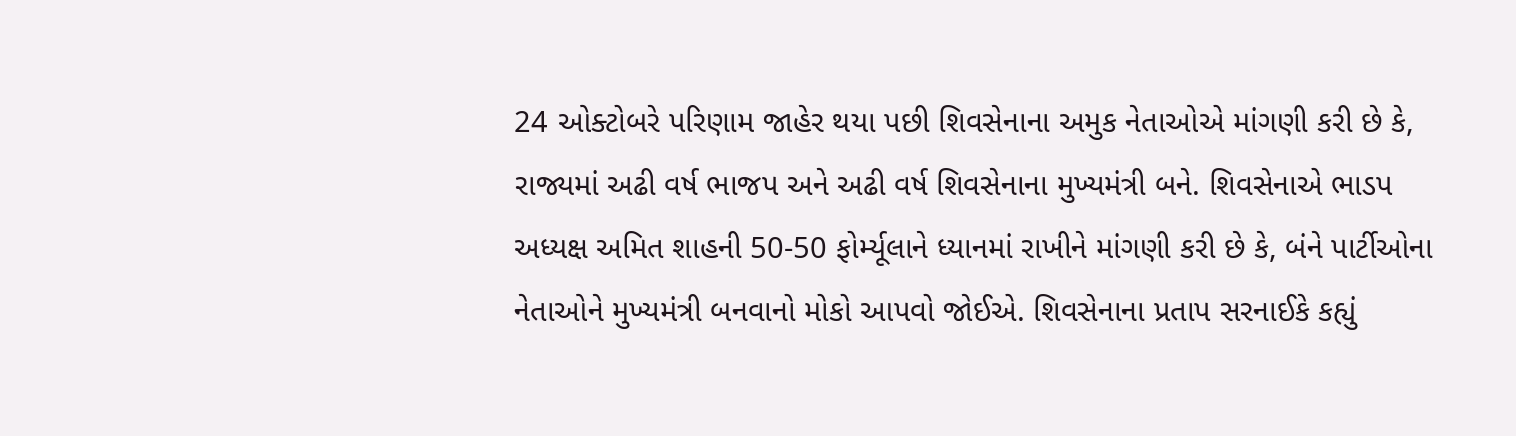24 ઓક્ટોબરે પરિણામ જાહેર થયા પછી શિવસેનાના અમુક નેતાઓએ માંગણી કરી છે કે, રાજ્યમાં અઢી વર્ષ ભાજપ અને અઢી વર્ષ શિવસેનાના મુખ્યમંત્રી બને. શિવસેનાએ ભાડપ અધ્યક્ષ અમિત શાહની 50-50 ફોર્મ્યૂલાને ધ્યાનમાં રાખીને માંગણી કરી છે કે, બંને પાર્ટીઓના નેતાઓને મુખ્યમંત્રી બનવાનો મોકો આપવો જોઈએ. શિવસેનાના પ્રતાપ સરનાઈકે કહ્યું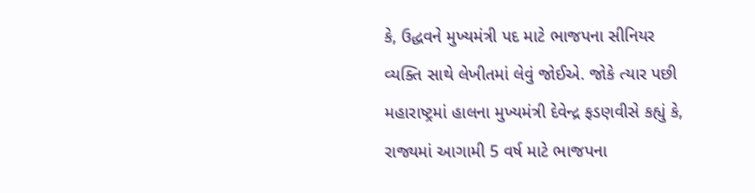કે, ઉદ્ધવને મુખ્યમંત્રી પદ માટે ભાજપના સીનિયર વ્યક્તિ સાથે લેખીતમાં લેવું જોઈએ. જોકે ત્યાર પછી મહારાષ્ટ્રમાં હાલના મુખ્યમંત્રી દેવેન્દ્ર ફડણવીસે કહ્યું કે, રાજ્યમાં આગામી 5 વર્ષ માટે ભાજપના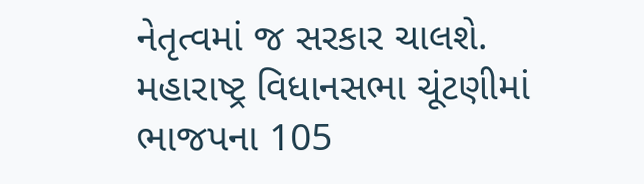નેતૃત્વમાં જ સરકાર ચાલશે. મહારાષ્ટ્ર વિધાનસભા ચૂંટણીમાં ભાજપના 105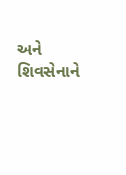અને શિવસેનાને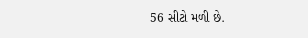56 સીટો મળી છે.